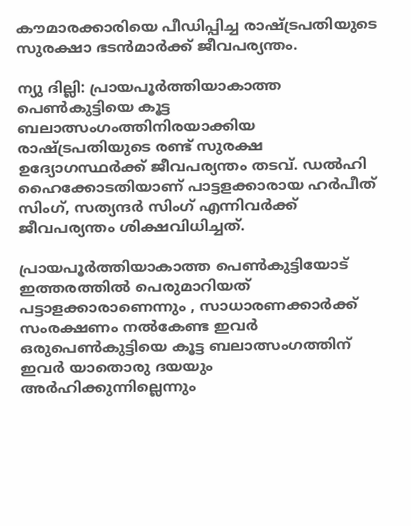കൗമാരക്കാരിയെ പീഡിപ്പിച്ച രാഷ്ട്രപതിയുടെ സുരക്ഷാ ഭടന്‍മാര്‍ക്ക് ജീവപര്യന്തം.

ന്യു ദില്ലി: പ്രായപൂര്‍ത്തിയാകാത്ത പെണ്‍കുട്ടിയെ കൂട്ട ബലാത്സംഗംത്തിനിരയാക്കിയ രാഷ്ട്രപതിയുടെ രണ്ട് സുരക്ഷ ഉദ്യോഗസ്ഥര്‍ക്ക് ജീവപര്യന്തം തടവ്. ഡല്‍ഹി ഹൈക്കോടതിയാണ് പാട്ടളക്കാരായ ഹര്‍പീത് സിംഗ്, സത്യന്ദര്‍ സിംഗ് എന്നിവര്‍ക്ക് ജീവപര്യന്തം ശിക്ഷവിധിച്ചത്.

പ്രായപൂര്‍ത്തിയാകാത്ത പെണ്‍കുട്ടിയോട് ഇത്തരത്തില്‍ പെരുമാറിയത് പട്ടാളക്കാരാണെന്നും , സാധാരണക്കാര്‍ക്ക് സംരക്ഷണം നല്‍കേണ്ട ഇവര്‍ ഒരുപെണ്‍കുട്ടിയെ കൂട്ട ബലാത്സംഗത്തിന് ഇവര്‍ യാതൊരു ദയയും അര്‍ഹിക്കുന്നില്ലെന്നും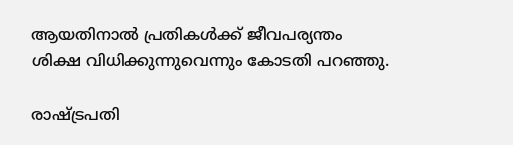ആയതിനാല്‍ പ്രതികള്‍ക്ക് ജീവപര്യന്തം ശിക്ഷ വിധിക്കുന്നുവെന്നും കോടതി പറഞ്ഞു.

രാഷ്ട്രപതി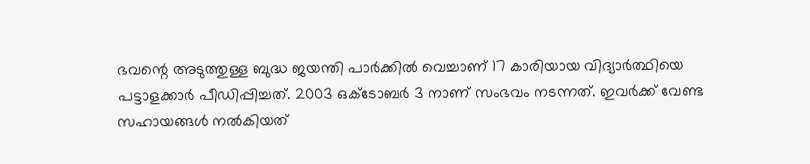ഭവന്റെ അടുത്തുള്ള ബുദ്ധ ജയന്തി പാര്‍ക്കില്‍ വെച്ചാണ് 17 കാരിയായ വിദ്യാര്‍ത്ഥിയെ പട്ടാളക്കാര്‍ പീഡിപ്പിച്ചത്. 2003 ഒക്ടോബര്‍ 3 നാണ് സംഭവം നടന്നത്. ഇവര്‍ക്ക് വേണ്ട സഹായങ്ങള്‍ നല്‍കിയത്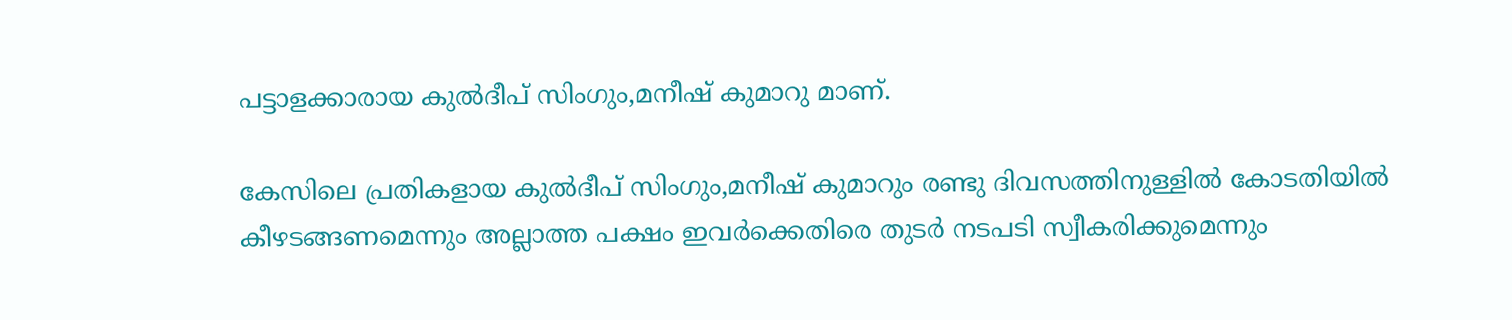പട്ടാളക്കാരായ കുല്‍ദീപ് സിംഗും,മനീഷ് കുമാറു മാണ്.

കേസിലെ പ്രതികളായ കുല്‍ദീപ് സിംഗും,മനീഷ് കുമാറും രണ്ടു ദിവസത്തിനുള്ളില്‍ കോടതിയില്‍ കീഴടങ്ങണമെന്നും അല്ലാത്ത പക്ഷം ഇവര്‍ക്കെതിരെ തുടര്‍ നടപടി സ്വീകരിക്കുമെന്നും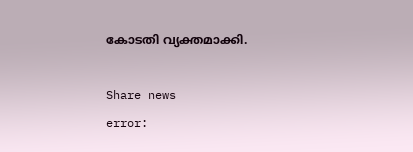കോടതി വ്യക്തമാക്കി.

Share news
error: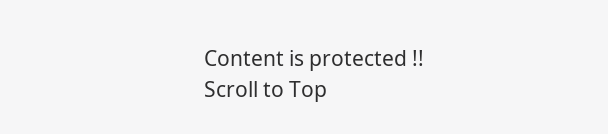Content is protected !!
Scroll to Top